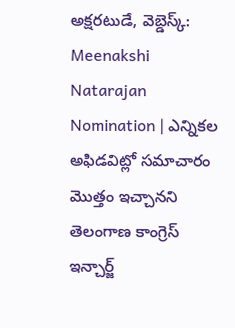అక్షరటుడే, వెబ్డెస్క్: Meenakshi Natarajan Nomination | ఎన్నికల అఫిడవిట్లో సమాచారం మొత్తం ఇచ్చానని తెలంగాణ కాంగ్రెస్ ఇన్చార్జ్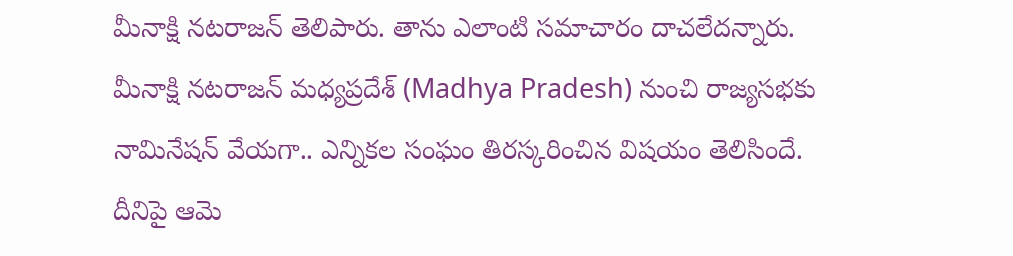మీనాక్షి నటరాజన్ తెలిపారు. తాను ఎలాంటి సమాచారం దాచలేదన్నారు.
మీనాక్షి నటరాజన్ మధ్యప్రదేశ్ (Madhya Pradesh) నుంచి రాజ్యసభకు నామినేషన్ వేయగా.. ఎన్నికల సంఘం తిరస్కరించిన విషయం తెలిసిందే. దీనిపై ఆమె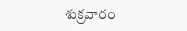శుక్రవారం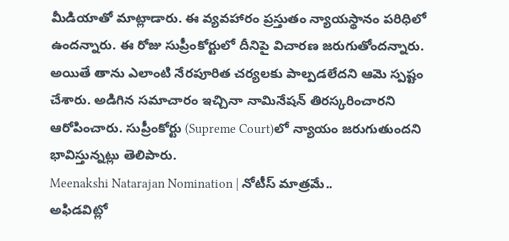మీడియాతో మాట్లాడారు. ఈ వ్యవహారం ప్రస్తుతం న్యాయస్థానం పరిధిలో ఉందన్నారు. ఈ రోజు సుప్రీంకోర్టులో దీనిపై విచారణ జరుగుతోందన్నారు. అయితే తాను ఎలాంటి నేరపూరిత చర్యలకు పాల్పడలేదని ఆమె స్పష్టం చేశారు. అడిగిన సమాచారం ఇచ్చినా నామినేషన్ తిరస్కరించారని ఆరోపించారు. సుప్రీంకోర్టు (Supreme Court)లో న్యాయం జరుగుతుందని భావిస్తున్నట్లు తెలిపారు.
Meenakshi Natarajan Nomination | నోటీస్ మాత్రమే..
అఫిడవిట్లో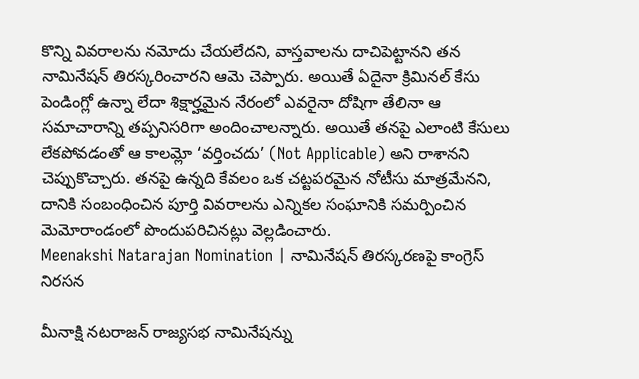కొన్ని వివరాలను నమోదు చేయలేదని, వాస్తవాలను దాచిపెట్టానని తన నామినేషన్ తిరస్కరించారని ఆమె చెప్పారు. అయితే ఏదైనా క్రిమినల్ కేసు పెండింగ్లో ఉన్నా లేదా శిక్షార్హమైన నేరంలో ఎవరైనా దోషిగా తేలినా ఆ సమాచారాన్ని తప్పనిసరిగా అందించాలన్నారు. అయితే తనపై ఎలాంటి కేసులు లేకపోవడంతో ఆ కాలమ్లో ‘వర్తించదు’ (Not Applicable) అని రాశానని చెప్పుకొచ్చారు. తనపై ఉన్నది కేవలం ఒక చట్టపరమైన నోటీసు మాత్రమేనని, దానికి సంబంధించిన పూర్తి వివరాలను ఎన్నికల సంఘానికి సమర్పించిన మెమోరాండంలో పొందుపరిచినట్లు వెల్లడించారు.
Meenakshi Natarajan Nomination | నామినేషన్ తిరస్కరణపై కాంగ్రెస్ నిరసన

మీనాక్షి నటరాజన్ రాజ్యసభ నామినేషన్ను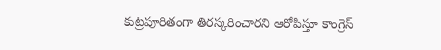కుట్రపూరితంగా తిరస్కరించారని ఆరోపిస్తూ కాంగ్రెస్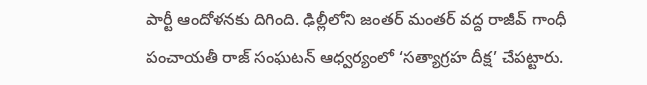పార్టీ ఆందోళనకు దిగింది. ఢిల్లీలోని జంతర్ మంతర్ వద్ద రాజీవ్ గాంధీ పంచాయతీ రాజ్ సంఘటన్ ఆధ్వర్యంలో ‘సత్యాగ్రహ దీక్ష’ చేపట్టారు.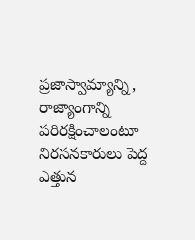ప్రజాస్వామ్యాన్ని, రాజ్యాంగాన్ని పరిరక్షించాలంటూ నిరసనకారులు పెద్ద ఎత్తున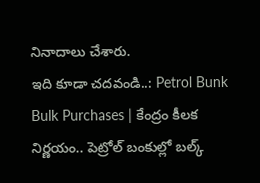నినాదాలు చేశారు.
ఇది కూడా చదవండి..: Petrol Bunk Bulk Purchases | కేంద్రం కీలక నిర్ణయం.. పెట్రోల్ బంకుల్లో బల్క్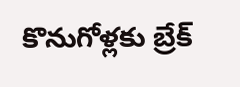కొనుగోళ్లకు బ్రేక్